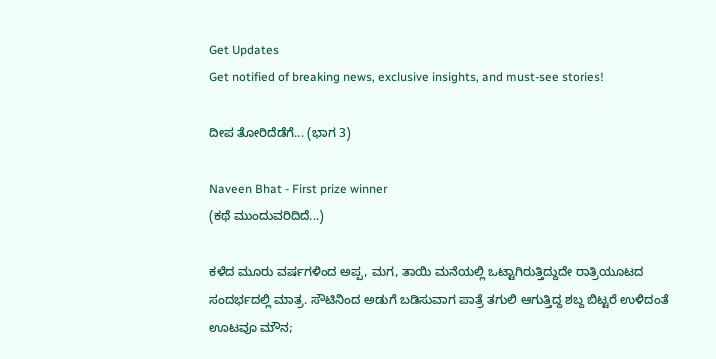Get Updates
Get notified of breaking news, exclusive insights, and must-see stories!

ದೀಪ ತೋರಿದೆಡೆಗೆ... (ಭಾಗ 3)

Naveen Bhat - First prize winner
(ಕಥೆ ಮುಂದುವರಿದಿದೆ...)

ಕಳೆದ ಮೂರು ವರ್ಷಗಳಿಂದ ಅಪ್ಪ, ಮಗ, ತಾಯಿ ಮನೆಯಲ್ಲಿ ಒಟ್ಟಾಗಿರುತ್ತಿದ್ದುದೇ ರಾತ್ರಿಯೂಟದ ಸಂದರ್ಭದಲ್ಲಿ ಮಾತ್ರ. ಸೌಟಿನಿಂದ ಅಡುಗೆ ಬಡಿಸುವಾಗ ಪಾತ್ರೆ ತಗುಲಿ ಆಗುತ್ತಿದ್ದ ಶಬ್ದ ಬಿಟ್ಟರೆ ಉಳಿದಂತೆ ಊಟವೂ ಮೌನ;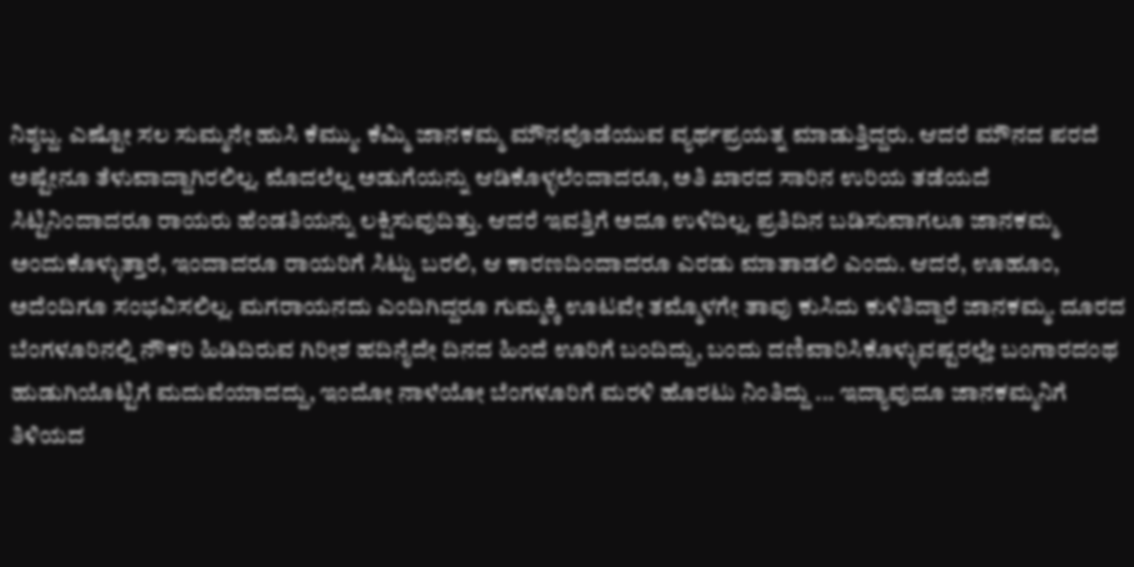ನಿಶ್ಶಬ್ದ. ಎಷ್ಟೋ ಸಲ ಸುಮ್ಮನೇ ಹುಸಿ ಕೆಮ್ಮು. ಕೆಮ್ಮಿ ಜಾನಕಮ್ಮ ಮೌನವೊಡೆಯುವ ವ್ಯರ್ಥಪ್ರಯತ್ನ ಮಾಡುತ್ತಿದ್ದರು. ಆದರೆ ಮೌನದ ಪರದೆ ಅಷ್ಟೇನೂ ತೆಳುವಾದ್ದಾಗಿರಲಿಲ್ಲ. ಮೊದಲೆಲ್ಲ ಅಡುಗೆಯನ್ನು ಆಡಿಕೊಳ್ಳಲೆಂದಾದರೂ, ಅತಿ ಖಾರದ ಸಾರಿನ ಉರಿಯ ತಡೆಯದೆ ಸಿಟ್ಟಿನಿಂದಾದರೂ ರಾಯರು ಹೆಂಡತಿಯನ್ನು ಲಕ್ಷಿಸುವುದಿತ್ತು. ಆದರೆ ಇವತ್ತಿಗೆ ಅದೂ ಉಳಿದಿಲ್ಲ. ಪ್ರತಿದಿನ ಬಡಿಸುವಾಗಲೂ ಜಾನಕಮ್ಮ ಅಂದುಕೊಳ್ಳುತ್ತಾರೆ, ಇಂದಾದರೂ ರಾಯರಿಗೆ ಸಿಟ್ಟು ಬರಲಿ, ಆ ಕಾರಣದಿಂದಾದರೂ ಎರಡು ಮಾತಾಡಲಿ ಎಂದು. ಆದರೆ, ಊಹೂಂ, ಅದೆಂದಿಗೂ ಸಂಭವಿಸಲಿಲ್ಲ. ಮಗರಾಯನದು ಎಂದಿಗಿದ್ದರೂ ಗುಮ್ಮಕ್ಕಿ ಊಟವೇ ತಮ್ಮೊಳಗೇ ತಾವು ಕುಸಿದು ಕುಳಿತಿದ್ದಾರೆ ಜಾನಕಮ್ಮ. ದೂರದ ಬೆಂಗಳೂರಿನಲ್ಲಿ ನೌಕರಿ ಹಿಡಿದಿರುವ ಗಿರೀಶ ಹದಿನೈದೇ ದಿನದ ಹಿಂದೆ ಊರಿಗೆ ಬಂದಿದ್ದು, ಬಂದು ದಣಿವಾರಿಸಿಕೊಳ್ಳುವಷ್ಟರಲ್ಲೇ ಬಂಗಾರದಂಥ ಹುಡುಗಿಯೊಟ್ಟಿಗೆ ಮದುವೆಯಾದದ್ದು, ಇಂದೋ ನಾಳೆಯೋ ಬೆಂಗಳೂರಿಗೆ ಮರಳಿ ಹೊರಟು ನಿಂತಿದ್ದು ... ಇದ್ಯಾವುದೂ ಜಾನಕಮ್ಮನಿಗೆ ತಿಳಿಯದ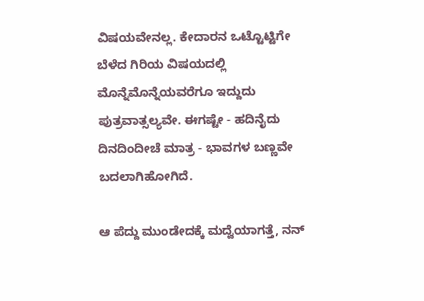ವಿಷಯವೇನಲ್ಲ. ಕೇದಾರನ ಒಟ್ಟೊಟ್ಟಿಗೇ ಬೆಳೆದ ಗಿರಿಯ ವಿಷಯದಲ್ಲಿ ಮೊನ್ನೆಮೊನ್ನೆಯವರೆಗೂ ಇದ್ದುದು ಪುತ್ರವಾತ್ಸಲ್ಯವೇ. ಈಗಷ್ಟೇ - ಹದಿನೈದು ದಿನದಿಂದೀಚೆ ಮಾತ್ರ - ಭಾವಗಳ ಬಣ್ಣವೇ ಬದಲಾಗಿಹೋಗಿದೆ.

ಆ ಪೆದ್ದು ಮುಂಡೇದಕ್ಕೆ ಮದ್ವೆಯಾಗತ್ತೆ, ನನ್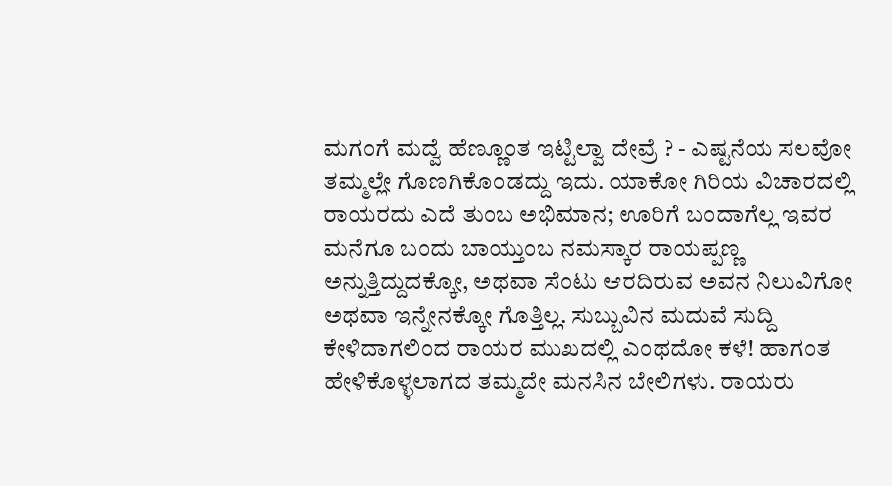ಮಗಂಗೆ ಮದ್ವೆ ಹೆಣ್ಣೂಂತ ಇಟ್ಟಿಲ್ವಾ ದೇವ್ರೆ ? - ಎಷ್ಟನೆಯ ಸಲವೋ ತಮ್ಮಲ್ಲೇ ಗೊಣಗಿಕೊಂಡದ್ದು ಇದು. ಯಾಕೋ ಗಿರಿಯ ವಿಚಾರದಲ್ಲಿ ರಾಯರದು ಎದೆ ತುಂಬ ಅಭಿಮಾನ; ಊರಿಗೆ ಬಂದಾಗೆಲ್ಲ ಇವರ ಮನೆಗೂ ಬಂದು ಬಾಯ್ತುಂಬ ನಮಸ್ಕಾರ ರಾಯಪ್ಪಣ್ಣ ಅನ್ನುತ್ತಿದ್ದುದಕ್ಕೋ, ಅಥವಾ ಸೆಂಟು ಆರದಿರುವ ಅವನ ನಿಲುವಿಗೋ ಅಥವಾ ಇನ್ನೇನಕ್ಕೋ ಗೊತ್ತಿಲ್ಲ. ಸುಬ್ಬುವಿನ ಮದುವೆ ಸುದ್ದಿ ಕೇಳಿದಾಗಲಿಂದ ರಾಯರ ಮುಖದಲ್ಲಿ ಎಂಥದೋ ಕಳೆ! ಹಾಗಂತ ಹೇಳಿಕೊಳ್ಳಲಾಗದ ತಮ್ಮದೇ ಮನಸಿನ ಬೇಲಿಗಳು. ರಾಯರು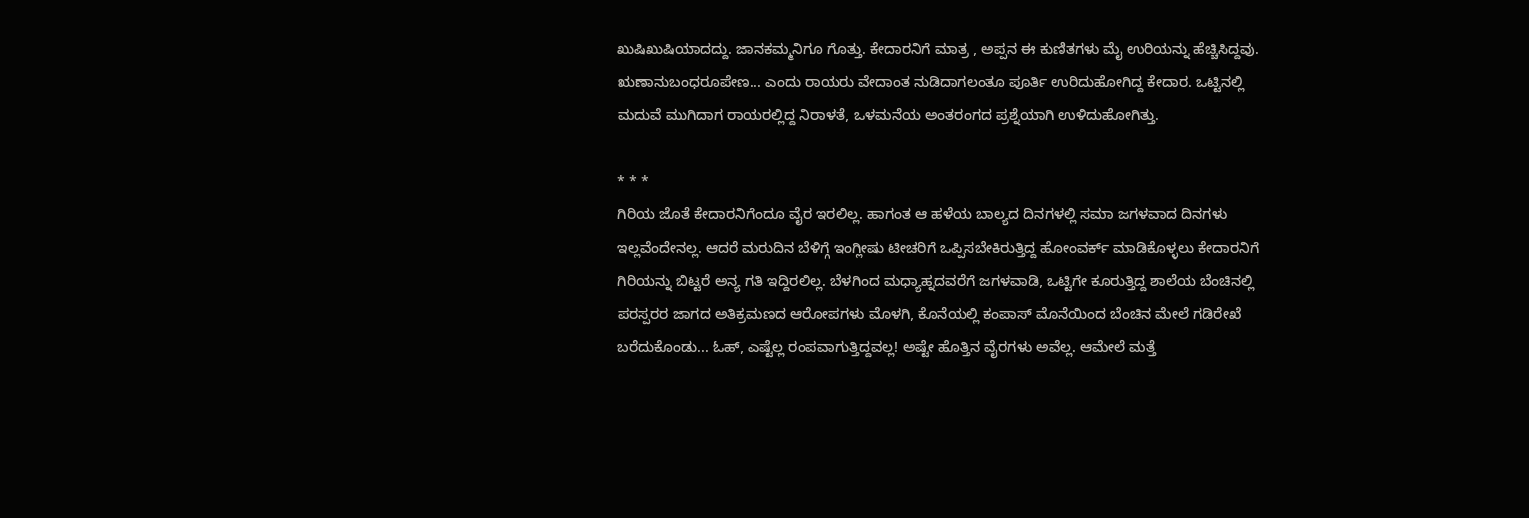ಖುಷಿಖುಷಿಯಾದದ್ದು. ಜಾನಕಮ್ಮನಿಗೂ ಗೊತ್ತು. ಕೇದಾರನಿಗೆ ಮಾತ್ರ , ಅಪ್ಪನ ಈ ಕುಣಿತಗಳು ಮೈ ಉರಿಯನ್ನು ಹೆಚ್ಚಿಸಿದ್ದವು. ಋಣಾನುಬಂಧರೂಪೇಣ... ಎಂದು ರಾಯರು ವೇದಾಂತ ನುಡಿದಾಗಲಂತೂ ಪೂರ್ತಿ ಉರಿದುಹೋಗಿದ್ದ ಕೇದಾರ. ಒಟ್ಟಿನಲ್ಲಿ ಮದುವೆ ಮುಗಿದಾಗ ರಾಯರಲ್ಲಿದ್ದ ನಿರಾಳತೆ, ಒಳಮನೆಯ ಅಂತರಂಗದ ಪ್ರಶ್ನೆಯಾಗಿ ಉಳಿದುಹೋಗಿತ್ತು.

* * *
ಗಿರಿಯ ಜೊತೆ ಕೇದಾರನಿಗೆಂದೂ ವೈರ ಇರಲಿಲ್ಲ. ಹಾಗಂತ ಆ ಹಳೆಯ ಬಾಲ್ಯದ ದಿನಗಳಲ್ಲಿ ಸಮಾ ಜಗಳವಾದ ದಿನಗಳು ಇಲ್ಲವೆಂದೇನಲ್ಲ. ಆದರೆ ಮರುದಿನ ಬೆಳಿಗ್ಗೆ ಇಂಗ್ಲೀಷು ಟೀಚರಿಗೆ ಒಪ್ಪಿಸಬೇಕಿರುತ್ತಿದ್ದ ಹೋಂವರ್ಕ್ ಮಾಡಿಕೊಳ್ಳಲು ಕೇದಾರನಿಗೆ ಗಿರಿಯನ್ನು ಬಿಟ್ಟರೆ ಅನ್ಯ ಗತಿ ಇದ್ದಿರಲಿಲ್ಲ. ಬೆಳಗಿಂದ ಮಧ್ಯಾಹ್ನದವರೆಗೆ ಜಗಳವಾಡಿ, ಒಟ್ಟಿಗೇ ಕೂರುತ್ತಿದ್ದ ಶಾಲೆಯ ಬೆಂಚಿನಲ್ಲಿ ಪರಸ್ಪರರ ಜಾಗದ ಅತಿಕ್ರಮಣದ ಆರೋಪಗಳು ಮೊಳಗಿ, ಕೊನೆಯಲ್ಲಿ ಕಂಪಾಸ್ ಮೊನೆಯಿಂದ ಬೆಂಚಿನ ಮೇಲೆ ಗಡಿರೇಖೆ ಬರೆದುಕೊಂಡು... ಓಹ್, ಎಷ್ಟೆಲ್ಲ ರಂಪವಾಗುತ್ತಿದ್ದವಲ್ಲ! ಅಷ್ಟೇ ಹೊತ್ತಿನ ವೈರಗಳು ಅವೆಲ್ಲ. ಆಮೇಲೆ ಮತ್ತೆ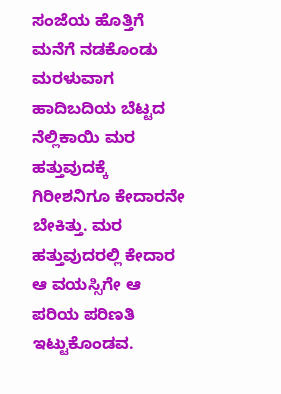ಸಂಜೆಯ ಹೊತ್ತಿಗೆ ಮನೆಗೆ ನಡಕೊಂಡು ಮರಳುವಾಗ ಹಾದಿಬದಿಯ ಬೆಟ್ಟದ ನೆಲ್ಲಿಕಾಯಿ ಮರ ಹತ್ತುವುದಕ್ಕೆ ಗಿರೀಶನಿಗೂ ಕೇದಾರನೇ ಬೇಕಿತ್ತು. ಮರ ಹತ್ತುವುದರಲ್ಲಿ ಕೇದಾರ ಆ ವಯಸ್ಸಿಗೇ ಆ ಪರಿಯ ಪರಿಣತಿ ಇಟ್ಟುಕೊಂಡವ.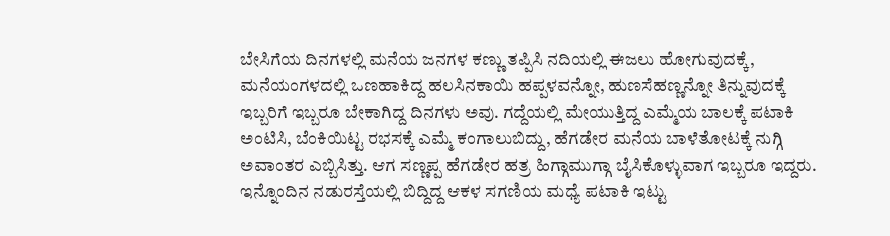ಬೇಸಿಗೆಯ ದಿನಗಳಲ್ಲಿ ಮನೆಯ ಜನಗಳ ಕಣ್ಣು ತಪ್ಪಿಸಿ ನದಿಯಲ್ಲಿ ಈಜಲು ಹೋಗುವುದಕ್ಕೆ, ಮನೆಯಂಗಳದಲ್ಲಿ ಒಣಹಾಕಿದ್ದ ಹಲಸಿನಕಾಯಿ ಹಪ್ಪಳವನ್ನೋ, ಹುಣಸೆಹಣ್ಣನ್ನೋ ತಿನ್ನುವುದಕ್ಕೆ ಇಬ್ಬರಿಗೆ ಇಬ್ಬರೂ ಬೇಕಾಗಿದ್ದ ದಿನಗಳು ಅವು. ಗದ್ದೆಯಲ್ಲಿ ಮೇಯುತ್ತಿದ್ದ ಎಮ್ಮೆಯ ಬಾಲಕ್ಕೆ ಪಟಾಕಿ ಅಂಟಿಸಿ, ಬೆಂಕಿಯಿಟ್ಟ ರಭಸಕ್ಕೆ ಎಮ್ಮೆ ಕಂಗಾಲುಬಿದ್ದು, ಹೆಗಡೇರ ಮನೆಯ ಬಾಳೆತೋಟಕ್ಕೆ ನುಗ್ಗಿ ಅವಾಂತರ ಎಬ್ಬಿಸಿತ್ತು. ಆಗ ಸಣ್ಣಪ್ಪ ಹೆಗಡೇರ ಹತ್ರ ಹಿಗ್ಗಾಮುಗ್ಗಾ ಬೈಸಿಕೊಳ್ಳುವಾಗ ಇಬ್ಬರೂ ಇದ್ದರು. ಇನ್ನೊಂದಿನ ನಡುರಸ್ತೆಯಲ್ಲಿ ಬಿದ್ದಿದ್ದ ಆಕಳ ಸಗಣಿಯ ಮಧ್ಯೆ ಪಟಾಕಿ ಇಟ್ಟು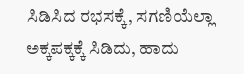ಸಿಡಿಸಿದ ರಭಸಕ್ಕೆ, ಸಗಣಿಯೆಲ್ಲಾ ಅಕ್ಕಪಕ್ಕಕ್ಕೆ ಸಿಡಿದು, ಹಾದು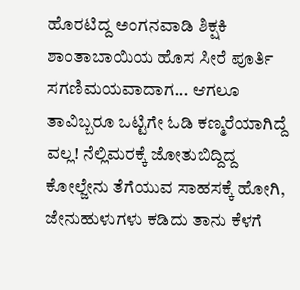ಹೊರಟಿದ್ದ ಅಂಗನವಾಡಿ ಶಿಕ್ಷಕಿ ಶಾಂತಾಬಾಯಿಯ ಹೊಸ ಸೀರೆ ಪೂರ್ತಿ ಸಗಣಿಮಯವಾದಾಗ... ಆಗಲೂ ತಾವಿಬ್ಬರೂ ಒಟ್ಟಿಗೇ ಓಡಿ ಕಣ್ಮರೆಯಾಗಿದ್ದೆ ವಲ್ಲ! ನೆಲ್ಲಿಮರಕ್ಕೆ ಜೋತುಬಿದ್ದಿದ್ದ ಕೋಲ್ಜೇನು ತೆಗೆಯುವ ಸಾಹಸಕ್ಕೆ ಹೋಗಿ, ಜೇನುಹುಳುಗಳು ಕಡಿದು ತಾನು ಕೆಳಗೆ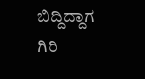ಬಿದ್ದಿದ್ದಾಗ ಗಿರಿ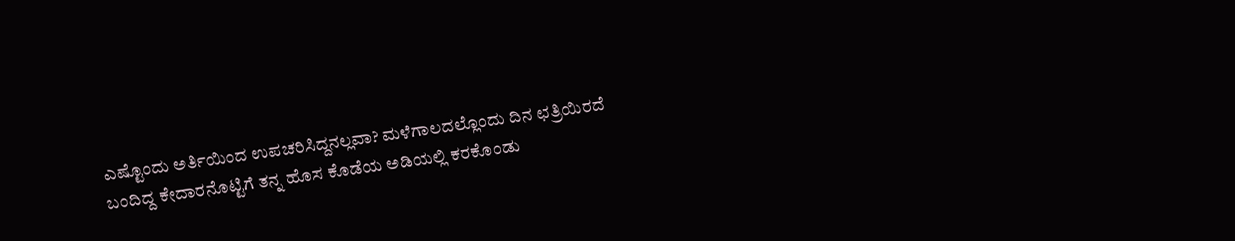ಎಷ್ಟೊಂದು ಅರ್ತಿಯಿಂದ ಉಪಚರಿಸಿದ್ದನಲ್ಲವಾ? ಮಳೆಗಾಲದಲ್ಲೊಂದು ದಿನ ಛತ್ರಿಯಿರದೆ ಬಂದಿದ್ದ ಕೇದಾರನೊಟ್ಟಿಗೆ ತನ್ನ ಹೊಸ ಕೊಡೆಯ ಅಡಿಯಲ್ಲಿ ಕರಕೊಂಡು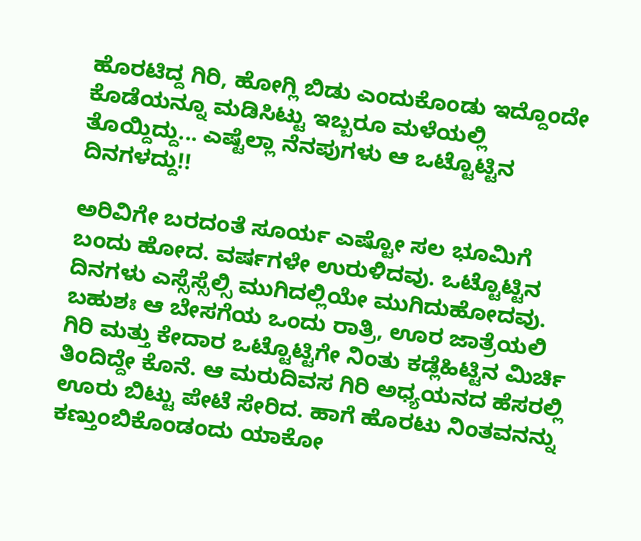ಹೊರಟಿದ್ದ ಗಿರಿ, ಹೋಗ್ಲಿ ಬಿಡು ಎಂದುಕೊಂಡು ಇದ್ದೊಂದೇ ಕೊಡೆಯನ್ನೂ ಮಡಿಸಿಟ್ಟು ಇಬ್ಬರೂ ಮಳೆಯಲ್ಲಿ ತೊಯ್ದಿದ್ದು... ಎಷ್ಟೆಲ್ಲಾ ನೆನಪುಗಳು ಆ ಒಟ್ಟೊಟ್ಟಿನ ದಿನಗಳದ್ದು!!

ಅರಿವಿಗೇ ಬರದಂತೆ ಸೂರ್ಯ ಎಷ್ಟೋ ಸಲ ಭೂಮಿಗೆ ಬಂದು ಹೋದ. ವರ್ಷಗಳೇ ಉರುಳಿದವು. ಒಟ್ಟೊಟ್ಟಿನ ದಿನಗಳು ಎಸ್ಸೆಸ್ಸೆಲ್ಸಿ ಮುಗಿದಲ್ಲಿಯೇ ಮುಗಿದುಹೋದವು. ಬಹುಶಃ ಆ ಬೇಸಗೆಯ ಒಂದು ರಾತ್ರಿ, ಊರ ಜಾತ್ರೆಯಲಿ ಗಿರಿ ಮತ್ತು ಕೇದಾರ ಒಟ್ಟೊಟ್ಟಿಗೇ ನಿಂತು ಕಡ್ಲೆಹಿಟ್ಟಿನ ಮಿರ್ಚಿ ತಿಂದಿದ್ದೇ ಕೊನೆ. ಆ ಮರುದಿವಸ ಗಿರಿ ಅಧ್ಯಯನದ ಹೆಸರಲ್ಲಿ ಊರು ಬಿಟ್ಟು ಪೇಟೆ ಸೇರಿದ. ಹಾಗೆ ಹೊರಟು ನಿಂತವನನ್ನು ಕಣ್ತುಂಬಿಕೊಂಡಂದು ಯಾಕೋ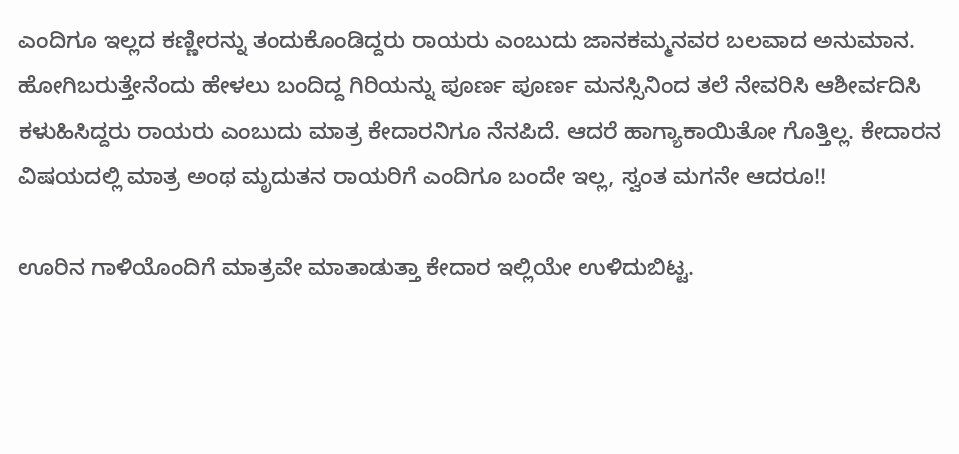ಎಂದಿಗೂ ಇಲ್ಲದ ಕಣ್ಣೀರನ್ನು ತಂದುಕೊಂಡಿದ್ದರು ರಾಯರು ಎಂಬುದು ಜಾನಕಮ್ಮನವರ ಬಲವಾದ ಅನುಮಾನ. ಹೋಗಿಬರುತ್ತೇನೆಂದು ಹೇಳಲು ಬಂದಿದ್ದ ಗಿರಿಯನ್ನು ಪೂರ್ಣ ಪೂರ್ಣ ಮನಸ್ಸಿನಿಂದ ತಲೆ ನೇವರಿಸಿ ಆಶೀರ್ವದಿಸಿ ಕಳುಹಿಸಿದ್ದರು ರಾಯರು ಎಂಬುದು ಮಾತ್ರ ಕೇದಾರನಿಗೂ ನೆನಪಿದೆ. ಆದರೆ ಹಾಗ್ಯಾಕಾಯಿತೋ ಗೊತ್ತಿಲ್ಲ. ಕೇದಾರನ ವಿಷಯದಲ್ಲಿ ಮಾತ್ರ ಅಂಥ ಮೃದುತನ ರಾಯರಿಗೆ ಎಂದಿಗೂ ಬಂದೇ ಇಲ್ಲ, ಸ್ವಂತ ಮಗನೇ ಆದರೂ!!

ಊರಿನ ಗಾಳಿಯೊಂದಿಗೆ ಮಾತ್ರವೇ ಮಾತಾಡುತ್ತಾ ಕೇದಾರ ಇಲ್ಲಿಯೇ ಉಳಿದುಬಿಟ್ಟ.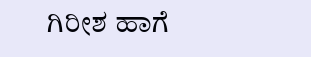ಗಿರೀಶ ಹಾಗೆ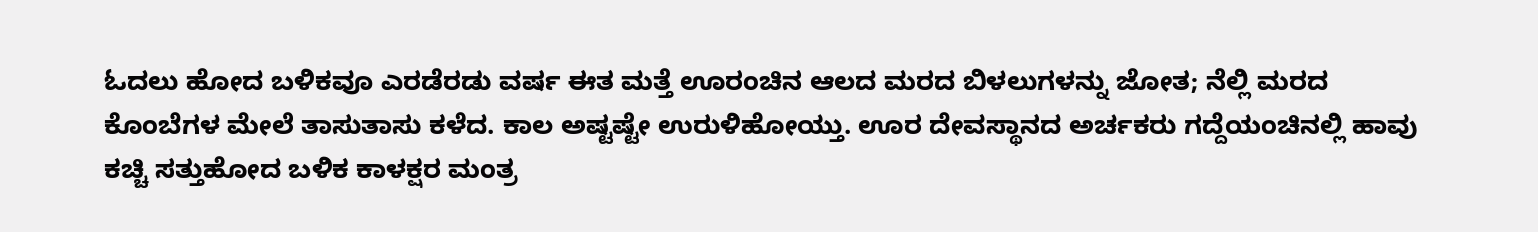ಓದಲು ಹೋದ ಬಳಿಕವೂ ಎರಡೆರಡು ವರ್ಷ ಈತ ಮತ್ತೆ ಊರಂಚಿನ ಆಲದ ಮರದ ಬಿಳಲುಗಳನ್ನು ಜೋತ; ನೆಲ್ಲಿ ಮರದ ಕೊಂಬೆಗಳ ಮೇಲೆ ತಾಸುತಾಸು ಕಳೆದ. ಕಾಲ ಅಷ್ಟಷ್ಟೇ ಉರುಳಿಹೋಯ್ತು. ಊರ ದೇವಸ್ಥಾನದ ಅರ್ಚಕರು ಗದ್ದೆಯಂಚಿನಲ್ಲಿ ಹಾವು ಕಚ್ಚಿ ಸತ್ತುಹೋದ ಬಳಿಕ ಕಾಳಕ್ಷರ ಮಂತ್ರ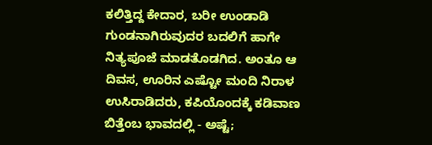ಕಲಿತ್ತಿದ್ದ ಕೇದಾರ, ಬರೀ ಉಂಡಾಡಿ ಗುಂಡನಾಗಿರುವುದರ ಬದಲಿಗೆ ಹಾಗೇ ನಿತ್ಯಪೂಜೆ ಮಾಡತೊಡಗಿದ. ಅಂತೂ ಆ ದಿವಸ, ಊರಿನ ಎಷ್ಟೋ ಮಂದಿ ನಿರಾಳ ಉಸಿರಾಡಿದರು, ಕಪಿಯೊಂದಕ್ಕೆ ಕಡಿವಾಣ ಬಿತ್ತೆಂಬ ಭಾವದಲ್ಲಿ - ಅಷ್ಟೆ;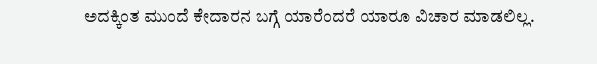ಅದಕ್ಕಿಂತ ಮುಂದೆ ಕೇದಾರನ ಬಗ್ಗೆ ಯಾರೆಂದರೆ ಯಾರೂ ವಿಚಾರ ಮಾಡಲಿಲ್ಲ.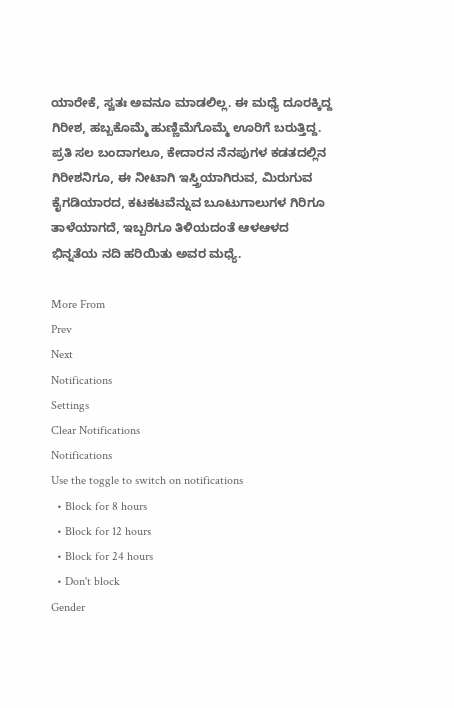ಯಾರೇಕೆ, ಸ್ವತಃ ಅವನೂ ಮಾಡಲಿಲ್ಲ. ಈ ಮಧ್ಯೆ ದೂರಕ್ಕಿದ್ದ ಗಿರೀಶ, ಹಬ್ಬಕೊಮ್ಮೆ ಹುಣ್ಣಿಮೆಗೊಮ್ಮೆ ಊರಿಗೆ ಬರುತ್ತಿದ್ದ. ಪ್ರತಿ ಸಲ ಬಂದಾಗಲೂ, ಕೇದಾರನ ನೆನಪುಗಳ ಕಡತದಲ್ಲಿನ ಗಿರೀಶನಿಗೂ, ಈ ನೀಟಾಗಿ ಇಸ್ತ್ರಿಯಾಗಿರುವ, ಮಿರುಗುವ ಕೈಗಡಿಯಾರದ, ಕಟಕಟವೆನ್ನುವ ಬೂಟುಗಾಲುಗಳ ಗಿರಿಗೂ ತಾಳೆಯಾಗದೆ, ಇಬ್ಬರಿಗೂ ತಿಳಿಯದಂತೆ ಆಳಆಳದ ಭಿನ್ನತೆಯ ನದಿ ಹರಿಯಿತು ಅವರ ಮಧ್ಯೆ.

More From
Prev
Next
Notifications
Settings
Clear Notifications
Notifications
Use the toggle to switch on notifications
  • Block for 8 hours
  • Block for 12 hours
  • Block for 24 hours
  • Don't block
Gender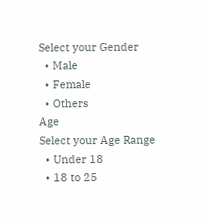Select your Gender
  • Male
  • Female
  • Others
Age
Select your Age Range
  • Under 18
  • 18 to 25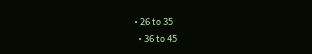• 26 to 35
  • 36 to 45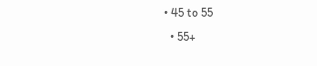• 45 to 55
  • 55+